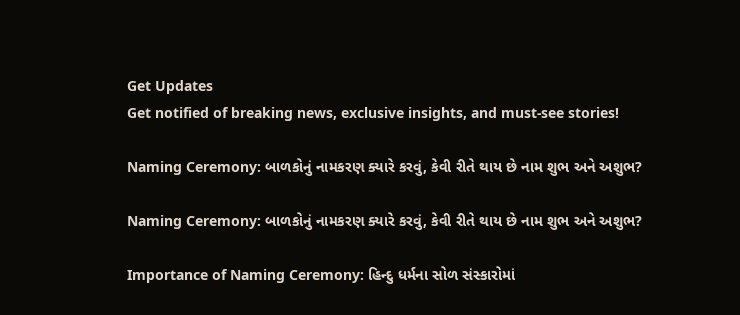Get Updates
Get notified of breaking news, exclusive insights, and must-see stories!

Naming Ceremony: બાળકોનું નામકરણ ક્યારે કરવું, કેવી રીતે થાય છે નામ શુભ અને અશુભ?

Naming Ceremony: બાળકોનું નામકરણ ક્યારે કરવું, કેવી રીતે થાય છે નામ શુભ અને અશુભ?

Importance of Naming Ceremony: હિન્દુ ધર્મના સોળ સંસ્કારોમાં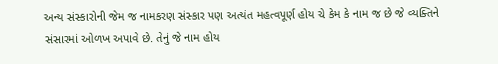અન્ય સંસ્કારોની જેમ જ નામકરણ સંસ્કાર પણ અત્યંત મહત્વપૂર્ણ હોય ચે કેમ કે નામ જ છે જે વ્યક્તિને સંસારમાં ઓળખ અપાવે છે. તેનું જે નામ હોય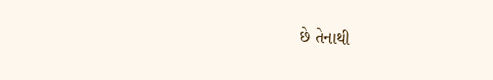છે તેનાથી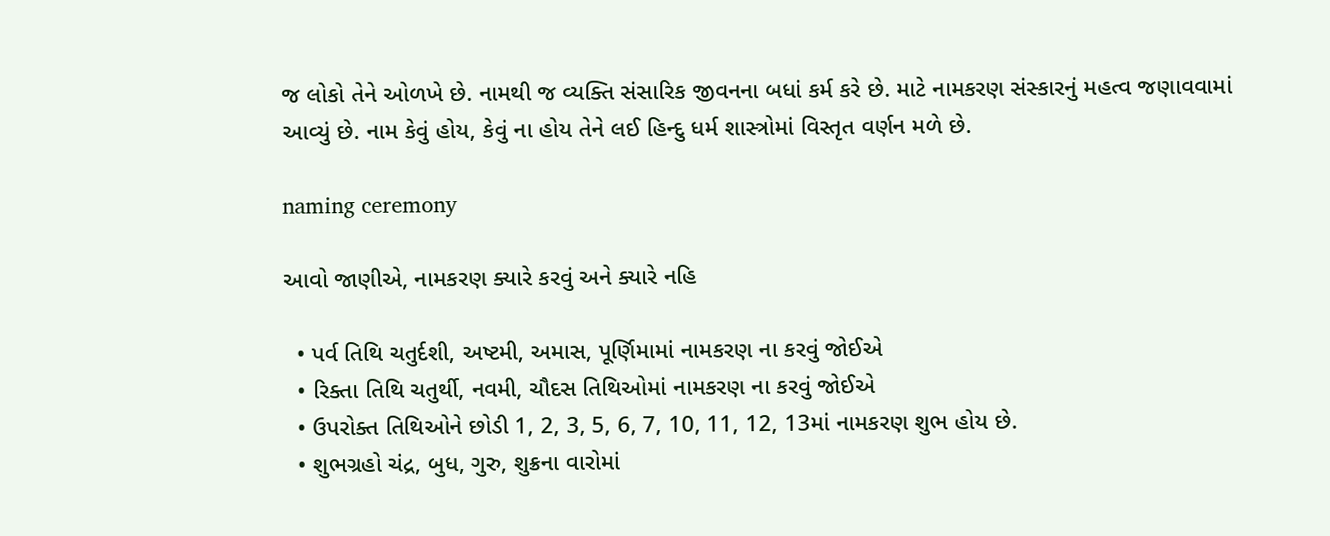જ લોકો તેને ઓળખે છે. નામથી જ વ્યક્તિ સંસારિક જીવનના બધાં કર્મ કરે છે. માટે નામકરણ સંસ્કારનું મહત્વ જણાવવામાં આવ્યું છે. નામ કેવું હોય, કેવું ના હોય તેને લઈ હિન્દુ ધર્મ શાસ્ત્રોમાં વિસ્તૃત વર્ણન મળે છે.

naming ceremony

આવો જાણીએ, નામકરણ ક્યારે કરવું અને ક્યારે નહિ

  • પર્વ તિથિ ચતુર્દશી, અષ્ટમી, અમાસ, પૂર્ણિમામાં નામકરણ ના કરવું જોઈએ
  • રિક્તા તિથિ ચતુર્થી, નવમી, ચૌદસ તિથિઓમાં નામકરણ ના કરવું જોઈએ
  • ઉપરોક્ત તિથિઓને છોડી 1, 2, 3, 5, 6, 7, 10, 11, 12, 13માં નામકરણ શુભ હોય છે.
  • શુભગ્રહો ચંદ્ર, બુધ, ગુરુ, શુક્રના વારોમાં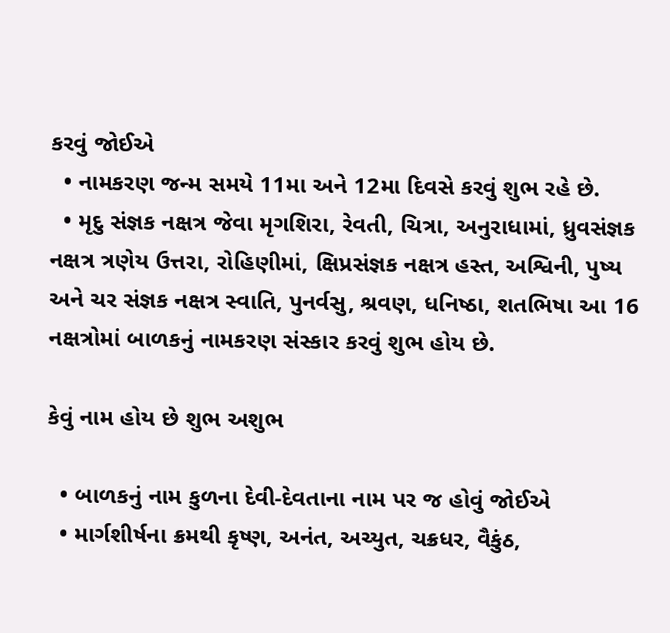કરવું જોઈએ
  • નામકરણ જન્મ સમયે 11મા અને 12મા દિવસે કરવું શુભ રહે છે.
  • મૃદુ સંજ્ઞક નક્ષત્ર જેવા મૃગશિરા, રેવતી, ચિત્રા, અનુરાધામાં, ધ્રુવસંજ્ઞક નક્ષત્ર ત્રણેય ઉત્તરા, રોહિણીમાં, ક્ષિપ્રસંજ્ઞક નક્ષત્ર હસ્ત, અશ્વિની, પુષ્ય અને ચર સંજ્ઞક નક્ષત્ર સ્વાતિ, પુનર્વસુ, શ્રવણ, ધનિષ્ઠા, શતભિષા આ 16 નક્ષત્રોમાં બાળકનું નામકરણ સંસ્કાર કરવું શુભ હોય છે.

કેવું નામ હોય છે શુભ અશુભ

  • બાળકનું નામ કુળના દેવી-દેવતાના નામ પર જ હોવું જોઈએ
  • માર્ગશીર્ષના ક્રમથી કૃષ્ણ, અનંત, અચ્યુત, ચક્રધર, વૈકુંઠ,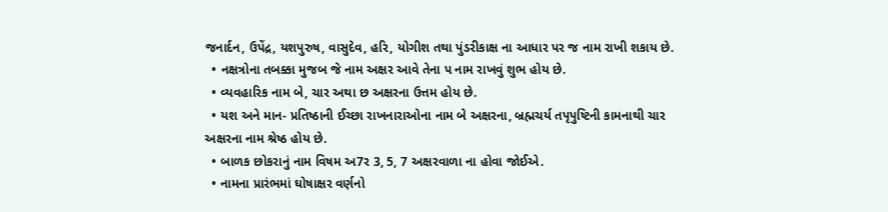જનાર્દન, ઉપેંદ્ર, યશપુરુષ, વાસુદેવ, હરિ, યોગીશ તથા પુંડરીકાક્ષ ના આધાર પર જ નામ રાખી શકાય છે.
  • નક્ષત્રોના તબક્કા મુજબ જે નામ અક્ષર આવે તેના પ નામ રાખવું શુભ હોય છે.
  • વ્યવહારિક નામ બે, ચાર અથા છ અક્ષરના ઉત્તમ હોય છે.
  • યશ અને માન- પ્રતિષ્ઠાની ઈચ્છા રાખનારાઓના નામ બે અક્ષરના, બ્રહ્મચર્ય તપૃપુષ્ટિની કામનાથી ચાર અક્ષરના નામ શ્રેષ્ઠ હોય છે.
  • બાળક છોકરાનું નામ વિષમ અ7ર 3, 5, 7 અક્ષરવાળા ના હોવા જોઈએ.
  • નામના પ્રારંભમાં ઘોષાક્ષર વર્ણનો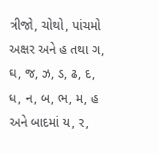ત્રીજો, ચોથો, પાંચમો અક્ષર અને હ તથા ગ, ઘ, જ, ઝ, ડ, ઢ, દ, ધ, ન, બ, ભ, મ, હ અને બાદમાં ય, ર,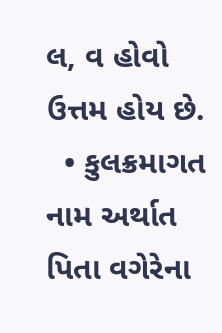લ, વ હોવો ઉત્તમ હોય છે.
  • કુલક્રમાગત નામ અર્થાત પિતા વગેરેના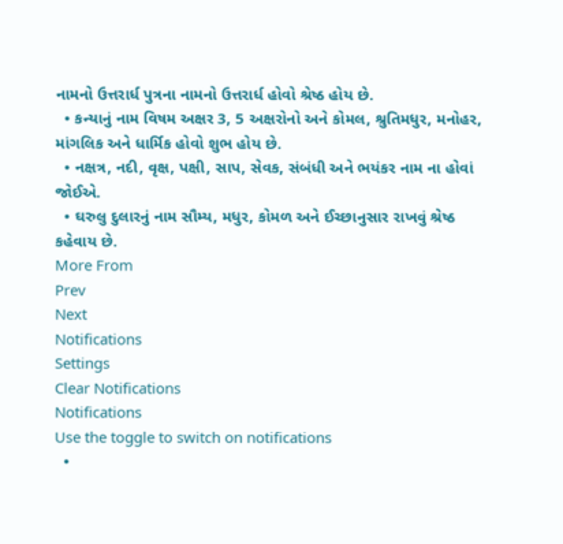નામનો ઉત્તરાર્ધ પુત્રના નામનો ઉત્તરાર્ધ હોવો શ્રેષ્ઠ હોય છે.
  • કન્યાનું નામ વિષમ અક્ષર 3, 5 અક્ષરોનો અને કોમલ, શ્રુતિમધુર, મનોહર, માંગલિક અને ધાર્મિક હોવો શુભ હોય છે.
  • નક્ષત્ર, નદી, વૃક્ષ, પક્ષી, સાપ, સેવક, સંબંધી અને ભયંકર નામ ના હોવાં જોઈએ.
  • ઘરુલુ દુલારનું નામ સૌમ્ય, મધુર, કોમળ અને ઈચ્છાનુસાર રાખવું શ્રેષ્ઠ કહેવાય છે.
More From
Prev
Next
Notifications
Settings
Clear Notifications
Notifications
Use the toggle to switch on notifications
  •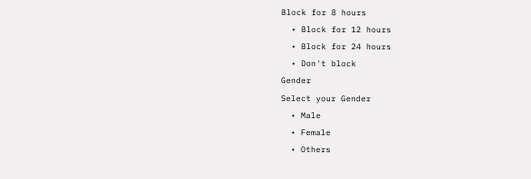Block for 8 hours
  • Block for 12 hours
  • Block for 24 hours
  • Don't block
Gender
Select your Gender
  • Male
  • Female
  • Others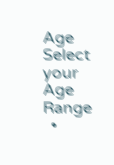Age
Select your Age Range
  •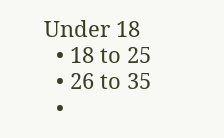Under 18
  • 18 to 25
  • 26 to 35
  •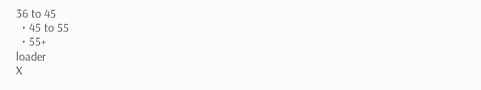36 to 45
  • 45 to 55
  • 55+
loader
X